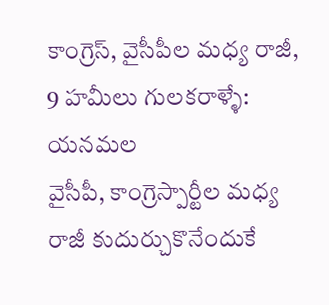కాంగ్రెస్, వైసీపీల మధ్య రాజీ, 9 హమీలు గులకరాళ్ళే: యనమల
వైసీపీ, కాంగ్రెస్పార్టీల మధ్య రాజీ కుదుర్చుకొనేందుకే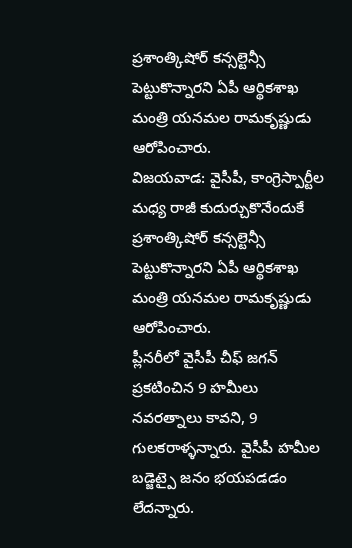ప్రశాంత్కిషోర్ కన్సల్టెన్సీ పెట్టుకొన్నారని ఏపీ ఆర్థికశాఖ మంత్రి యనమల రామకృష్ణుడు ఆరోపించారు.
విజయవాడ: వైసీపీ, కాంగ్రెస్పార్టీల మధ్య రాజీ కుదుర్చుకొనేందుకే ప్రశాంత్కిషోర్ కన్సల్టెన్సీ పెట్టుకొన్నారని ఏపీ ఆర్థికశాఖ మంత్రి యనమల రామకృష్ణుడు ఆరోపించారు.
ప్లీనరీలో వైసీపీ చీఫ్ జగన్ ప్రకటించిన 9 హమీలు నవరత్నాలు కావని, 9 గులకరాళ్ళన్నారు. వైసీపీ హమీల బడ్జెట్పై జనం భయపడడం లేదన్నారు.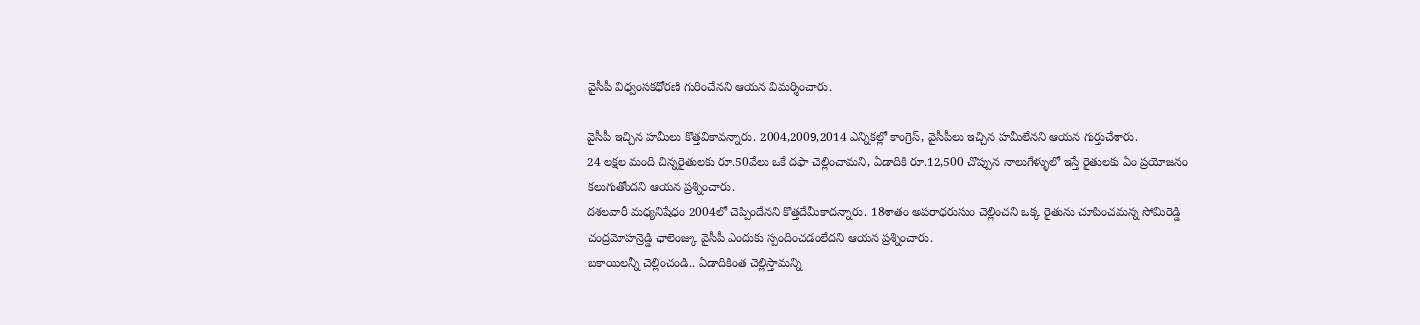వైసీపీ విధ్వంసకధోరణి గురించేనని ఆయన విమర్శించారు.

వైసీపీ ఇచ్చిన హమీలు కొత్తవికావన్నారు. 2004,2009,2014 ఎన్నికల్లో కాంగ్రెస్, వైసీపీలు ఇచ్చిన హమీలేనని ఆయన గుర్తుచేశారు.
24 లక్షల మంది చిన్నరైతులకు రూ.50వేలు ఒకే దఫా చెల్లించామని, ఏడాదికి రూ.12,500 చొప్పున నాలుగేళ్ళులో ఇస్తే రైతులకు ఏం ప్రయోజనం కలుగుతోందని ఆయన ప్రశ్నించారు.
దశలవారీ మధ్యనిషేధం 2004లో చెప్పిందేనని కొత్తదేమీకాదన్నారు. 18శాతం అపరాధరుసుం చెల్లించని ఒక్క రైతును చూపించమన్న సోమిరెడ్డి చంద్రమోహన్రెడ్డి ఛాలెంజ్కు వైసీపీ ఎందుకు స్పందించడంలేదని ఆయన ప్రశ్నించారు.
బకాయిలన్నీ చెల్లించండి.. ఏడాదికింత చెల్లిస్తామన్ని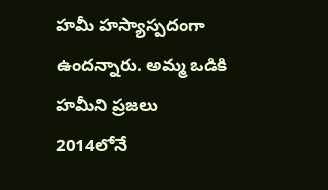హమీ హస్యాస్పదంగా ఉందన్నారు. అమ్మ ఒడికి హమీని ప్రజలు 2014లోనే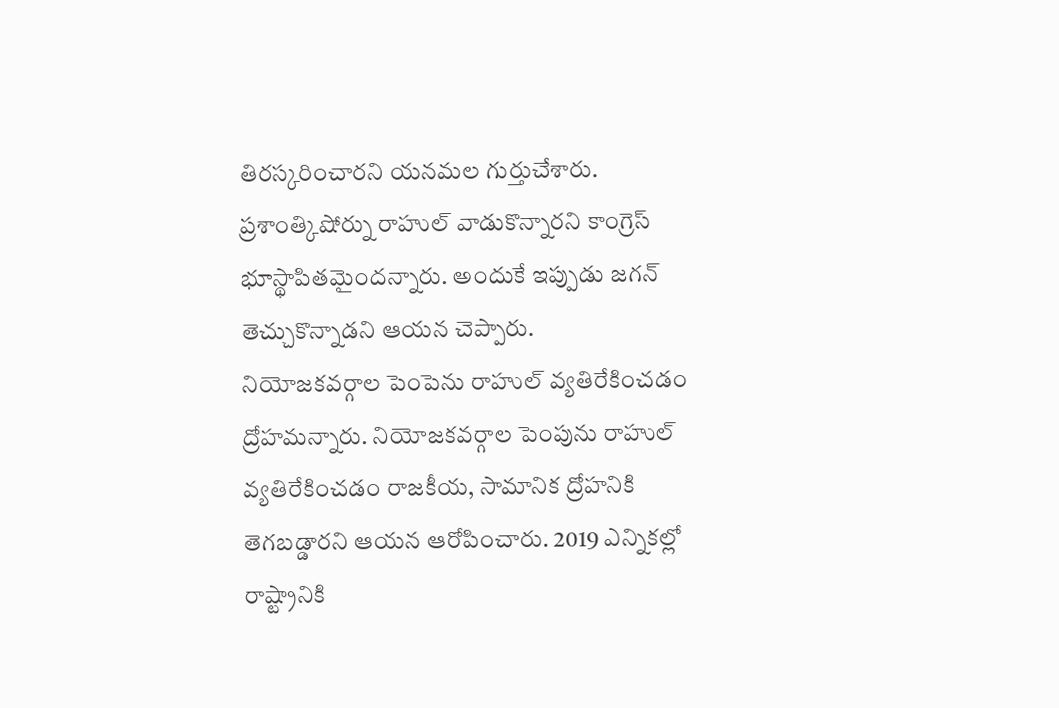తిరస్కరించారని యనమల గుర్తుచేశారు. ప్రశాంత్కిషోర్ను రాహుల్ వాడుకొన్నారని కాంగ్రెస్ భూస్థాపితమైందన్నారు. అందుకే ఇప్పుడు జగన్ తెచ్చుకొన్నాడని ఆయన చెప్పారు.
నియోజకవర్గాల పెంపెను రాహుల్ వ్యతిరేకించడం ద్రోహమన్నారు. నియోజకవర్గాల పెంపును రాహుల్ వ్యతిరేకించడం రాజకీయ, సామానిక ద్రోహనికి తెగబడ్డారని ఆయన ఆరోపించారు. 2019 ఎన్నికల్లో రాష్ట్రానికి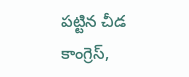పట్టిన చీడ కాంగ్రెస్,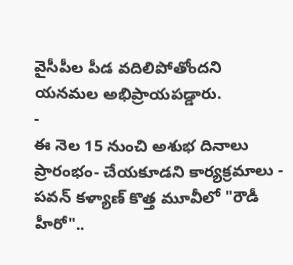వైసీపీల పీడ వదిలిపోతోందని యనమల అభిప్రాయపడ్డారు.
-
ఈ నెల 15 నుంచి అశుభ దినాలు ప్రారంభం- చేయకూడని కార్యక్రమాలు -
పవన్ కళ్యాణ్ కొత్త మూవీలో "రౌడీ హీరో"..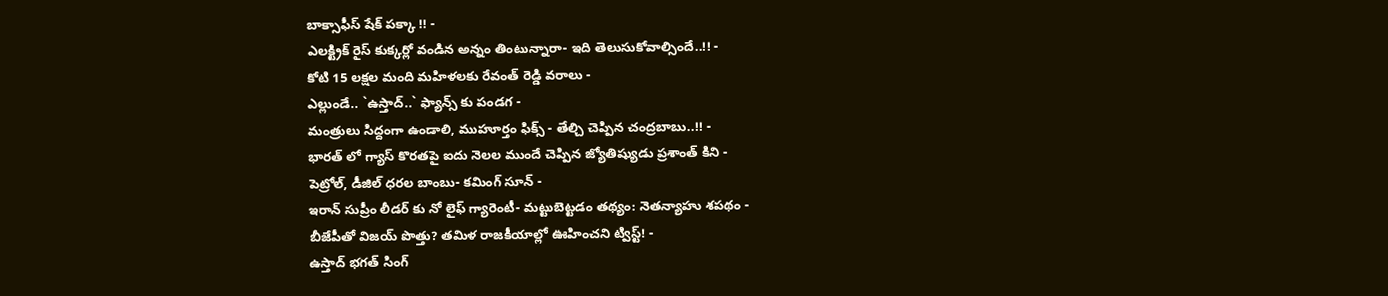బాక్సాఫీస్ షేక్ పక్కా !! -
ఎలక్ట్రిక్ రైస్ కుక్కర్లో వండిన అన్నం తింటున్నారా- ఇది తెలుసుకోవాల్సిందే..!! -
కోటి 15 లక్షల మంది మహిళలకు రేవంత్ రెడ్డి వరాలు -
ఎల్లుండే.. `ఉస్తాద్..` ఫ్యాన్స్ కు పండగ -
మంత్రులు సిద్దంగా ఉండాలి, ముహూర్తం ఫిక్స్ - తేల్చి చెప్పిన చంద్రబాబు..!! -
భారత్ లో గ్యాస్ కొరతపై ఐదు నెలల ముందే చెప్పిన జ్యోతిష్యుడు ప్రశాంత్ కిని -
పెట్రోల్, డీజిల్ ధరల బాంబు- కమింగ్ సూన్ -
ఇరాన్ సుప్రీం లీడర్ కు నో లైఫ్ గ్యారెంటీ- మట్టుబెట్టడం తథ్యం: నెతన్యాహు శపథం -
బీజేపీతో విజయ్ పొత్తు? తమిళ రాజకీయాల్లో ఊహించని ట్విస్ట్! -
ఉస్తాద్ భగత్ సింగ్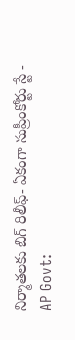నిర్మాతలకు బిగ్ రిలీఫ్- ఏకంగా సుప్రీంకోర్టు స్టే -
AP Govt: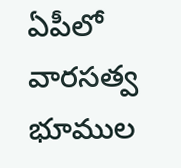ఏపీలో వారసత్వ భూముల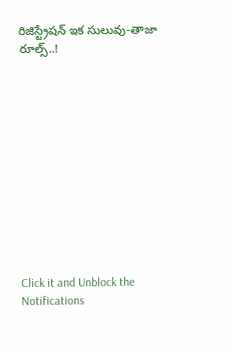రిజిస్ట్రేషన్ ఇక సులువు-తాజా రూల్స్..!












Click it and Unblock the Notifications